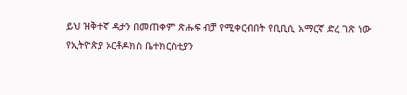ይህ ዝቅተኛ ዳታን በመጠቀም ጽሑፍ ብቻ የሚቀርብበት የቢቢሲ አማርኛ ድረ ገጽ ነው
የኢትዮጵያ ኦርቶዶክስ ቤተክርስቲያን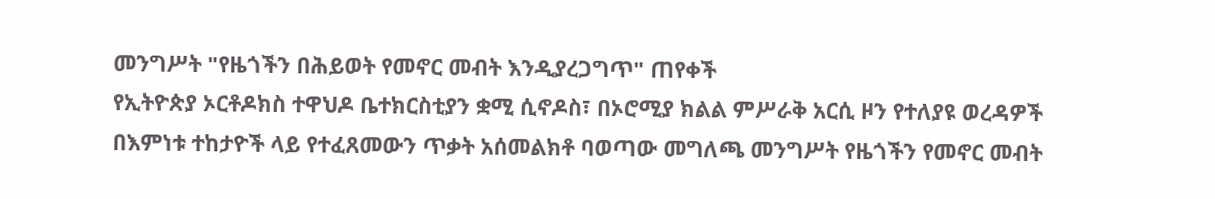መንግሥት "የዜጎችን በሕይወት የመኖር መብት እንዲያረጋግጥ" ጠየቀች
የኢትዮጵያ ኦርቶዶክስ ተዋህዶ ቤተክርስቲያን ቋሚ ሲኖዶስ፣ በኦሮሚያ ክልል ምሥራቅ አርሲ ዞን የተለያዩ ወረዳዎች በእምነቱ ተከታዮች ላይ የተፈጸመውን ጥቃት አሰመልክቶ ባወጣው መግለጫ መንግሥት የዜጎችን የመኖር መብት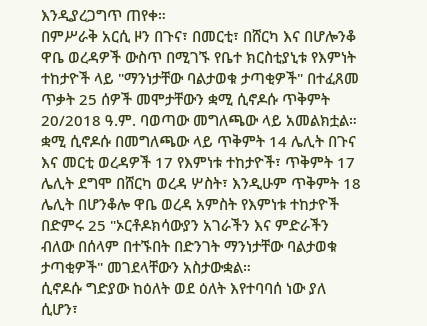እንዲያረጋግጥ ጠየቀ።
በምሥራቅ አርሲ ዞን በጉና፣ በመርቲ፣ በሸርካ እና በሆሎንቆ ዋቤ ወረዳዎች ውስጥ በሚገኙ የቤተ ክርስቲያኒቱ የእምነት ተከታዮች ላይ "ማንነታቸው ባልታወቁ ታጣቂዎች" በተፈጸመ ጥቃት 25 ሰዎች መሞታቸውን ቋሚ ሲኖዶሱ ጥቅምት 20/2018 ዓ.ም. ባወጣው መግለጫው ላይ አመልክቷል።
ቋሚ ሲኖዶሱ በመግለጫው ላይ ጥቅምት 14 ሌሊት በጉና እና መርቲ ወረዳዎች 17 የእምነቱ ተከታዮች፣ ጥቅምት 17 ሌሊት ደግሞ በሸርካ ወረዳ ሦስት፣ እንዲሁም ጥቅምት 18 ሌሊት በሆንቆሎ ዋቤ ወረዳ አምስት የእምነቱ ተከታዮች በድምሩ 25 "ኦርቶዶክሳውያን አገራችን እና ምድራችን ብለው በሰላም በተኙበት በድንገት ማንነታቸው ባልታወቁ ታጣቂዎች" መገደላቸውን አስታውቋል።
ሲኖዶሱ ግድያው ከዕለት ወደ ዕለት እየተባባሰ ነው ያለ ሲሆን፣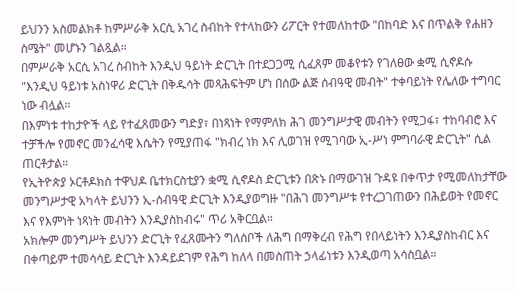ይህንን አስመልክቶ ከምሥራቅ አርሲ አገረ ስብከት የተላከውን ሪፖርት የተመለከተው "በከባድ እና በጥልቅ የሐዘን ስሜት" መሆኑን ገልጿል።
በምሥራቅ አርሲ አገረ ስብከት እንዲህ ዓይነት ድርጊት በተደጋጋሚ ሲፈጸም መቆየቱን የገለፀው ቋሚ ሲኖዶሱ "እንዲህ ዓይነቱ አስነዋሪ ድርጊት በቅዱሳት መጻሕፍትም ሆነ በሰው ልጅ ሰብዓዊ መብት" ተቀባይነት የሌለው ተግባር ነው ብሏል።
በእምነቱ ተከታዮች ላይ የተፈጸመውን ግድያ፣ በነጻነት የማምለክ ሕገ መንግሥታዊ መብትን የሚጋፋ፣ ተከባብሮ እና ተቻችሎ የመኖር መንፈሳዊ እሴትን የሚያጠፋ "ክብረ ነክ እና ሊወገዝ የሚገባው ኢ-ሥነ ምግባራዊ ድርጊት" ሲል ጠርቶታል።
የኢትዮጵያ ኦርቶዶክስ ተዋህዶ ቤተክርስቲያን ቋሚ ሲኖዶስ ድርጊቱን በጽኑ በማውገዝ ጉዳዩ በቀጥታ የሚመለከታቸው መንግሥታዊ አካላት ይህንን ኢ-ሰብዓዊ ድርጊት እንዲያወግዙ "በሕገ መንግሥቱ የተረጋገጠውን በሕይወት የመኖር እና የእምነት ነጻነት መብትን እንዲያስከብሩ" ጥሪ አቅርቧል።
አክሎም መንግሥት ይህንን ድርጊት የፈጸሙትን ግለሰቦች ለሕግ በማቅረብ የሕግ የበላይነትን እንዲያስከብር እና በቀጣይም ተመሳሳይ ድርጊት እንዳይደገም የሕግ ከለላ በመስጠት ኃላፊነቱን እንዲወጣ አሳስቧል።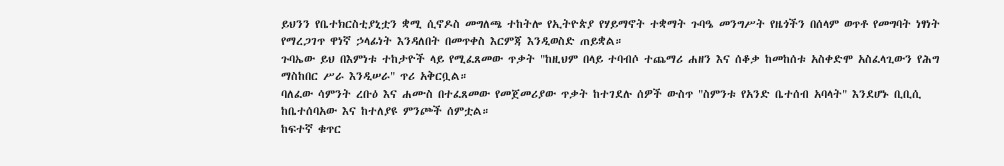ይህንን የቤተክርስቲያኒቷን ቋሚ ሲኖዶስ መግለጫ ተከትሎ የኢትዮጵያ የሃይማኖት ተቋማት ጉባዔ መንግሥት የዜጎችን በሰላም ወጥቶ የመግባት ነፃነት የማረጋገጥ ዋነኛ ኃላፊነት እንዳለበት በመጥቀስ እርምጃ እንዲወስድ ጠይቋል።
ጉባኤው ይህ በእምነቱ ተከታዮች ላይ የሚፈጸመው ጥቃት "ከዚህም በላይ ተባብሶ ተጨማሪ ሐዘን እና ሰቆቃ ከመከሰቱ አስቀድሞ አስፈላጊውን የሕግ ማስከበር ሥራ እንዲሠራ" ጥሪ አቅርቧል።
ባለፈው ሳምንት ረቡዕ እና ሐሙስ በተፈጸመው የመጀመሪያው ጥቃት ከተገደሉ ሰዎች ውስጥ "ስምንቱ የአንድ ቤተሰብ አባላት" እንደሆኑ ቢቢሲ ከቤተሰባአው እና ከተለያዩ ምንጮች ሰምቷል።
ከፍተኛ ቁጥር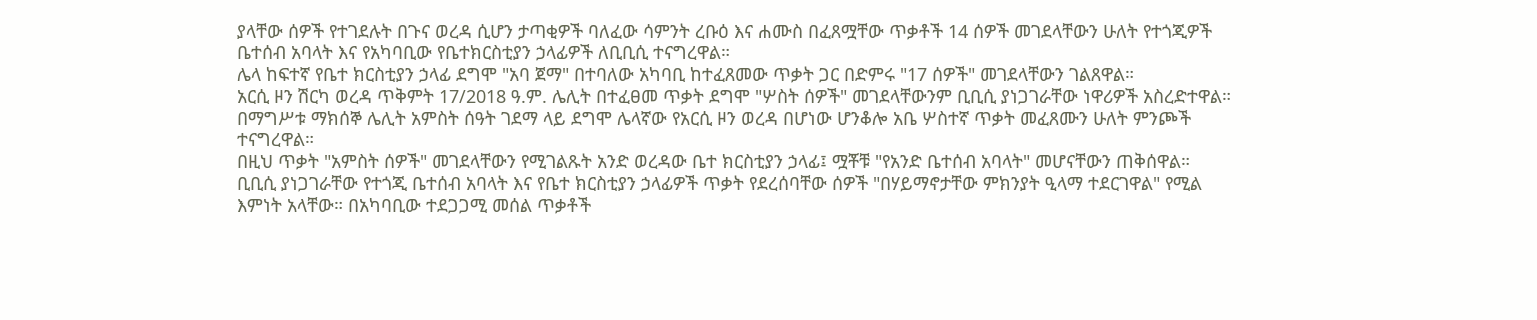ያላቸው ሰዎች የተገደሉት በጉና ወረዳ ሲሆን ታጣቂዎች ባለፈው ሳምንት ረቡዕ እና ሐሙስ በፈጸሟቸው ጥቃቶች 14 ሰዎች መገደላቸውን ሁለት የተጎጂዎች ቤተሰብ አባላት እና የአካባቢው የቤተክርስቲያን ኃላፊዎች ለቢቢሲ ተናግረዋል።
ሌላ ከፍተኛ የቤተ ክርስቲያን ኃላፊ ደግሞ "አባ ጀማ" በተባለው አካባቢ ከተፈጸመው ጥቃት ጋር በድምሩ "17 ሰዎች" መገደላቸውን ገልጸዋል።
አርሲ ዞን ሽርካ ወረዳ ጥቅምት 17/2018 ዓ.ም. ሌሊት በተፈፀመ ጥቃት ደግሞ "ሦስት ሰዎች" መገደላቸውንም ቢቢሲ ያነጋገራቸው ነዋሪዎች አስረድተዋል።
በማግሥቱ ማክሰኞ ሌሊት አምስት ሰዓት ገደማ ላይ ደግሞ ሌላኛው የአርሲ ዞን ወረዳ በሆነው ሆንቆሎ አቤ ሦስተኛ ጥቃት መፈጸሙን ሁለት ምንጮች ተናግረዋል።
በዚህ ጥቃት "አምስት ሰዎች" መገደላቸውን የሚገልጹት አንድ ወረዳው ቤተ ክርስቲያን ኃላፊ፤ ሟቾቹ "የአንድ ቤተሰብ አባላት" መሆናቸውን ጠቅሰዋል።
ቢቢሲ ያነጋገራቸው የተጎጂ ቤተሰብ አባላት እና የቤተ ክርስቲያን ኃላፊዎች ጥቃት የደረሰባቸው ሰዎች "በሃይማኖታቸው ምክንያት ዒላማ ተደርገዋል" የሚል እምነት አላቸው። በአካባቢው ተደጋጋሚ መሰል ጥቃቶች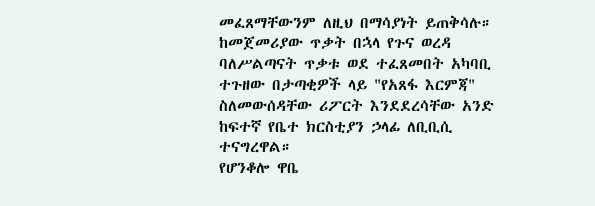መፈጸማቸውንም ለዚህ በማሳያነት ይጠቅሳሉ።
ከመጀመሪያው ጥቃት በኋላ የጉና ወረዳ ባለሥልጣናት ጥቃቱ ወደ ተፈጸመበት አካባቢ ተጉዘው በታጣቂዎች ላይ "የአጸፋ እርምጃ" ስለመውሰዳቸው ሪፖርት እንደደረሳቸው አንድ ከፍተኛ የቤተ ክርስቲያን ኃላፊ ለቢቢሲ ተናግረዋል።
የሆንቆሎ ዋቤ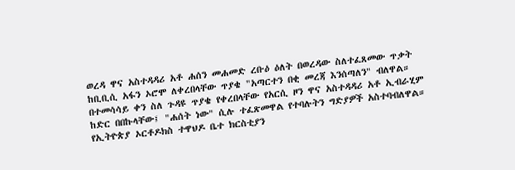ወረዳ ዋና አስተዳዳሪ አቶ ሐሰን መሐመድ ረቡዕ ዕለት በወረዳው ስለተፈጸመው ጥቃት ከቢቢሲ አፋን ኦሮሞ ለቀረበላቸው ጥያቄ "አጣርተን በቂ መረጃ እንሰጣለን" ብለዋል።
በተመሳሳይ ቀን ስለ ጉዳዩ ጥያቄ የቀረበላቸው የአርሲ ዞን ዋና አስተዳዳሪ አቶ ኢብራሂም ከድር በበኩላቸው፤ "ሐሰት ነው" ሲሉ ተፈጽመዋል የተባሉትን ግድያዎች አስተባብለዋል።
የኢትዮጵያ ኦርቶዶክስ ተዋህዶ ቤተ ክርስቲያን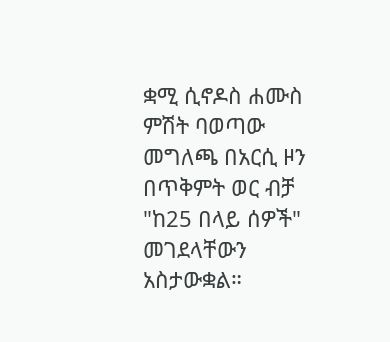ቋሚ ሲኖዶስ ሐሙስ ምሽት ባወጣው መግለጫ በአርሲ ዞን በጥቅምት ወር ብቻ "ከ25 በላይ ሰዎች" መገደላቸውን አስታውቋል።